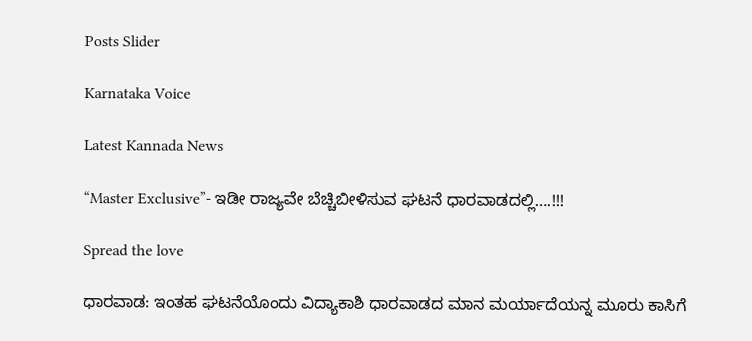Posts Slider

Karnataka Voice

Latest Kannada News

“Master Exclusive”- ಇಡೀ ರಾಜ್ಯವೇ ಬೆಚ್ಚಿಬೀಳಿಸುವ ಘಟನೆ ಧಾರವಾಡದಲ್ಲಿ….!!!

Spread the love

ಧಾರವಾಡ: ಇಂತಹ ಘಟನೆಯೊಂದು ವಿದ್ಯಾಕಾಶಿ ಧಾರವಾಡದ ಮಾನ ಮರ್ಯಾದೆಯನ್ನ ಮೂರು ಕಾಸಿಗೆ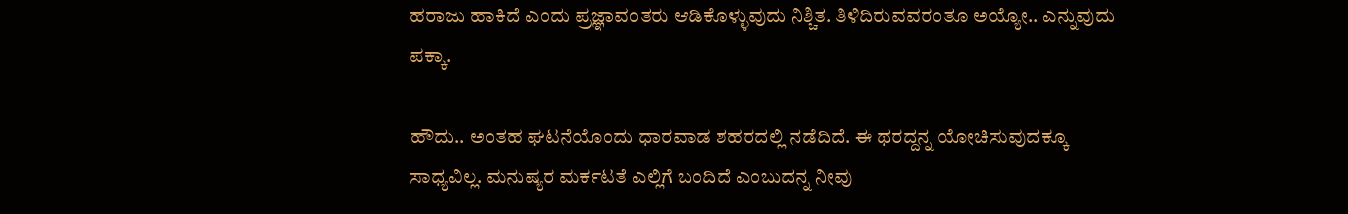ಹರಾಜು ಹಾಕಿದೆ ಎಂದು ಪ್ರಜ್ಞಾವಂತರು ಆಡಿಕೊಳ್ಳುವುದು ನಿಶ್ಚಿತ. ತಿಳಿದಿರುವವರಂತೂ ಅಯ್ಯೋ.. ಎನ್ನುವುದು ಪಕ್ಕಾ.

ಹೌದು.. ಅಂತಹ ಘಟನೆಯೊಂದು ಧಾರವಾಡ ಶಹರದಲ್ಲಿ ನಡೆದಿದೆ. ಈ ಥರದ್ದನ್ನ ಯೋಚಿಸುವುದಕ್ಕೂ ಸಾಧ್ಯವಿಲ್ಲ. ಮನುಷ್ಯರ ಮರ್ಕಟತೆ ಎಲ್ಲಿಗೆ ಬಂದಿದೆ ಎಂಬುದನ್ನ ನೀವು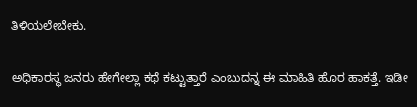ತಿಳಿಯಲೇಬೇಕು.

ಅಧಿಕಾರಸ್ಥ ಜನರು ಹೇಗೇಲ್ಲಾ ಕಥೆ ಕಟ್ಟುತ್ತಾರೆ ಎಂಬುದನ್ನ ಈ ಮಾಹಿತಿ ಹೊರ ಹಾಕತ್ತೆ. ಇಡೀ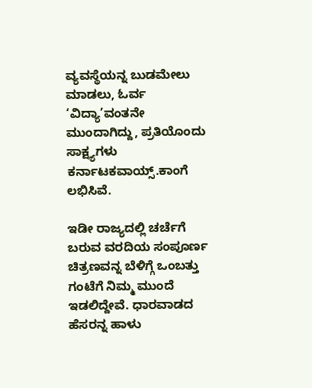ವ್ಯವಸ್ಥೆಯನ್ನ ಬುಡಮೇಲು ಮಾಡಲು, ಓರ್ವ ‘ವಿದ್ಯಾ’ವಂತನೇ ಮುಂದಾಗಿದ್ದು, ಪ್ರತಿಯೊಂದು ಸಾಕ್ಷ್ಯಗಳು ಕರ್ನಾಟಕವಾಯ್ಸ್.ಕಾಂಗೆ ಲಭಿಸಿವೆ.

ಇಡೀ ರಾಜ್ಯದಲ್ಲಿ ಚರ್ಚೆಗೆ ಬರುವ ವರದಿಯ ಸಂಪೂರ್ಣ ಚಿತ್ರಣವನ್ನ ಬೆಳಿಗ್ಗೆ ಒಂಬತ್ತು ಗಂಟೆಗೆ ನಿಮ್ಮ ಮುಂದೆ ಇಡಲಿದ್ದೇವೆ. ಧಾರವಾಡದ ಹೆಸರನ್ನ ಹಾಳು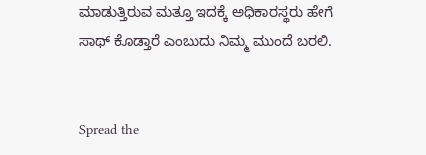ಮಾಡುತ್ತಿರುವ ಮತ್ತೂ ಇದಕ್ಕೆ ಅಧಿಕಾರಸ್ಥರು ಹೇಗೆ ಸಾಥ್ ಕೊಡ್ತಾರೆ ಎಂಬುದು ನಿಮ್ಮ ಮುಂದೆ ಬರಲಿ.


Spread the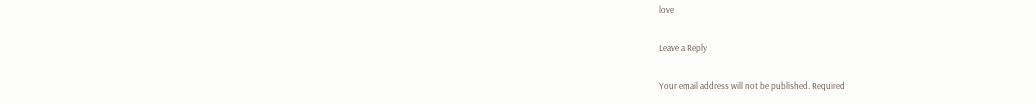love

Leave a Reply

Your email address will not be published. Required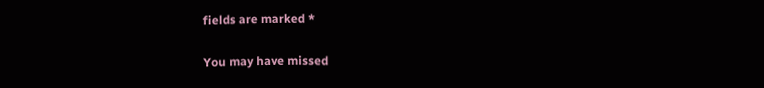fields are marked *

You may have missed